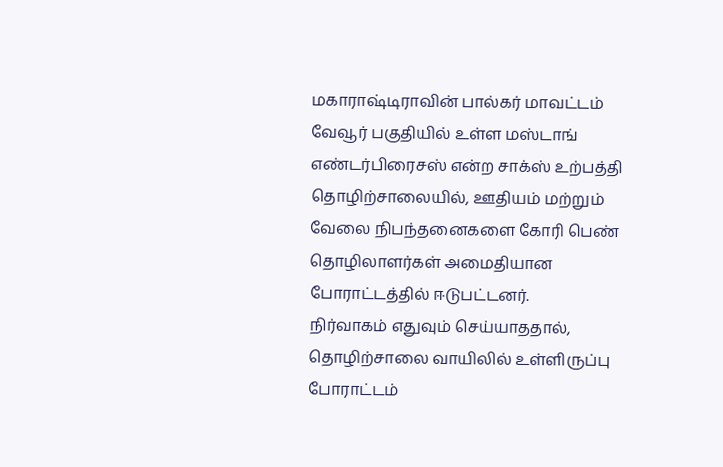மகாராஷ்டிராவின் பால்கர் மாவட்டம் வேவூர் பகுதியில் உள்ள மஸ்டாங் எண்டர்பிரைசஸ் என்ற சாக்ஸ் உற்பத்தி தொழிற்சாலையில், ஊதியம் மற்றும் வேலை நிபந்தனைகளை கோரி பெண் தொழிலாளர்கள் அமைதியான போராட்டத்தில் ஈடுபட்டனர்.
நிர்வாகம் எதுவும் செய்யாததால், தொழிற்சாலை வாயிலில் உள்ளிருப்பு போராட்டம்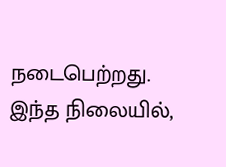நடைபெற்றது. இந்த நிலையில்,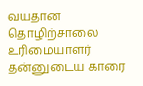வயதான தொழிற்சாலை உரிமையாளர் தன்னுடைய காரை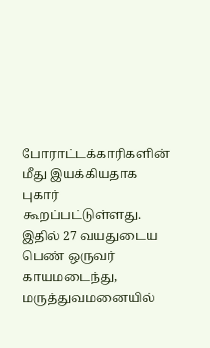போராட்டக்காரிகளின் மீது இயக்கியதாக புகார் கூறப்பட்டுள்ளது. இதில் 27 வயதுடைய பெண் ஒருவர் காயமடைந்து, மருத்துவமனையில்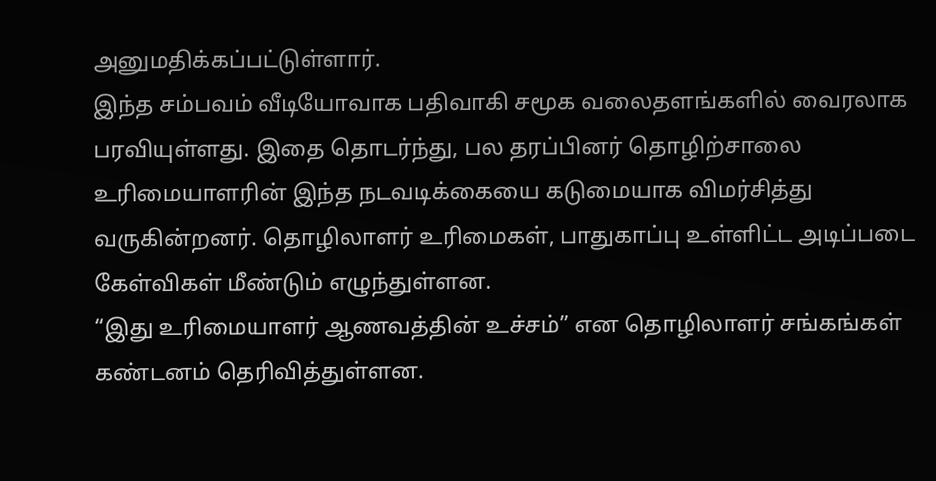அனுமதிக்கப்பட்டுள்ளார்.
இந்த சம்பவம் வீடியோவாக பதிவாகி சமூக வலைதளங்களில் வைரலாக பரவியுள்ளது. இதை தொடர்ந்து, பல தரப்பினர் தொழிற்சாலை உரிமையாளரின் இந்த நடவடிக்கையை கடுமையாக விமர்சித்து வருகின்றனர். தொழிலாளர் உரிமைகள், பாதுகாப்பு உள்ளிட்ட அடிப்படை கேள்விகள் மீண்டும் எழுந்துள்ளன.
“இது உரிமையாளர் ஆணவத்தின் உச்சம்” என தொழிலாளர் சங்கங்கள் கண்டனம் தெரிவித்துள்ளன.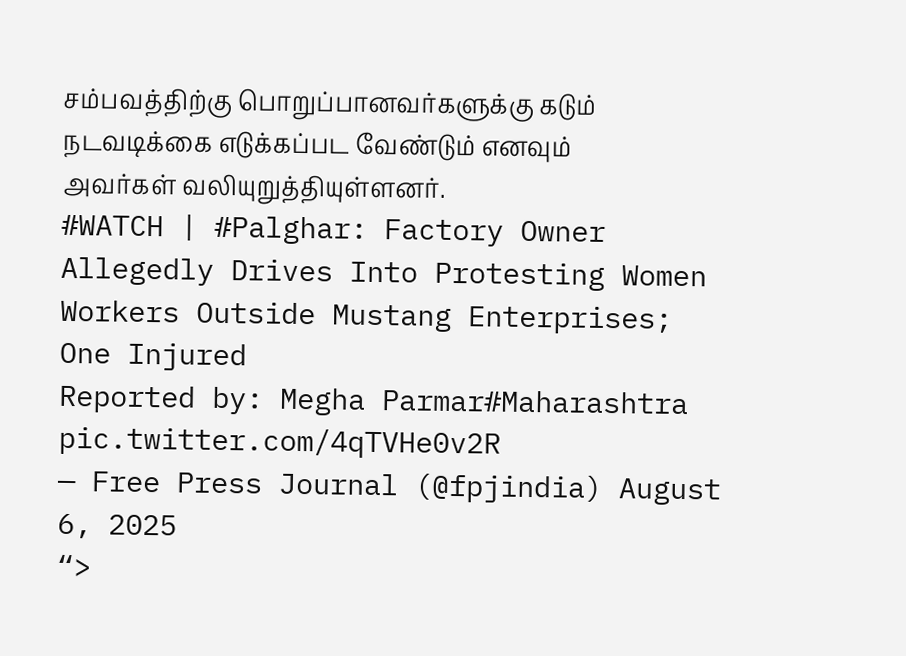சம்பவத்திற்கு பொறுப்பானவர்களுக்கு கடும் நடவடிக்கை எடுக்கப்பட வேண்டும் எனவும் அவர்கள் வலியுறுத்தியுள்ளனர்.
#WATCH | #Palghar: Factory Owner Allegedly Drives Into Protesting Women Workers Outside Mustang Enterprises; One Injured
Reported by: Megha Parmar#Maharashtra pic.twitter.com/4qTVHe0v2R
— Free Press Journal (@fpjindia) August 6, 2025
“>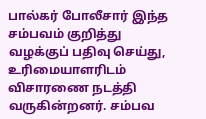பால்கர் போலீசார் இந்த சம்பவம் குறித்து வழக்குப் பதிவு செய்து, உரிமையாளரிடம் விசாரணை நடத்தி வருகின்றனர். சம்பவ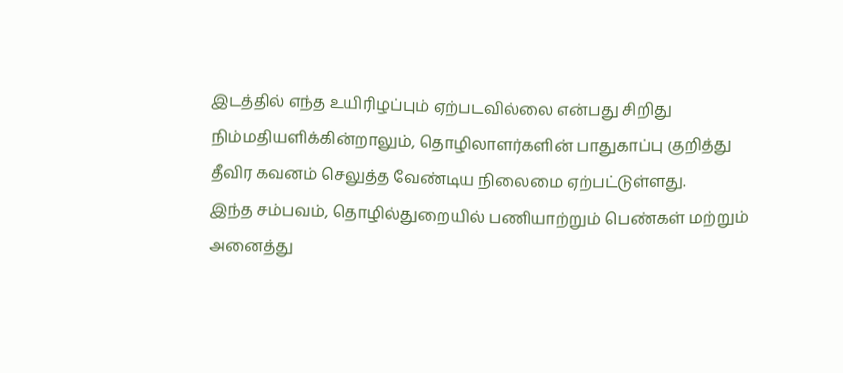இடத்தில் எந்த உயிரிழப்பும் ஏற்படவில்லை என்பது சிறிது நிம்மதியளிக்கின்றாலும், தொழிலாளர்களின் பாதுகாப்பு குறித்து தீவிர கவனம் செலுத்த வேண்டிய நிலைமை ஏற்பட்டுள்ளது.
இந்த சம்பவம், தொழில்துறையில் பணியாற்றும் பெண்கள் மற்றும் அனைத்து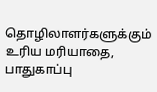தொழிலாளர்களுக்கும் உரிய மரியாதை, பாதுகாப்பு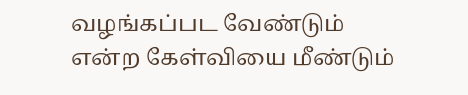வழங்கப்பட வேண்டும் என்ற கேள்வியை மீண்டும்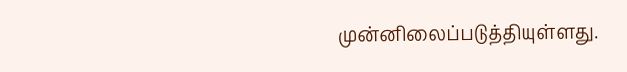முன்னிலைப்படுத்தியுள்ளது.